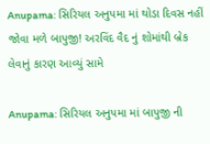Anupama: સિરિયલ અનુપમા માં થોડા દિવસ નહીં જોવા મળે બાપુજી! અરવિંદ વૈદ નું શોમાંથી બ્રેક લેવાનું કારણ આવ્યું સામે

Anupama: સિરિયલ અનુપમા માં બાપુજી ની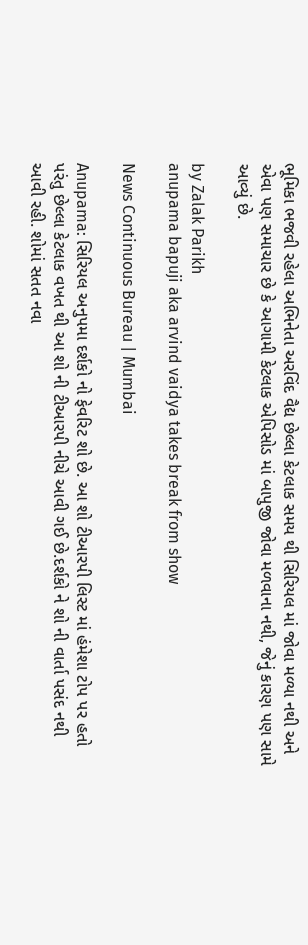ભૂમિકા ભજવી રહેલા અભિનેતા અરવિંદ વૈદ્ય છેલ્લા કેટલાક સમય થી સિરિયલ માં જોવા મળ્યા નથી અને એવા પણ સમાચાર છે કે આગામી કેટલાક એપિસોડ માં બાપુજી જોવા મળવાના નથી, જેનું કારણ પણ સામે આવ્યું છે.

by Zalak Parikh
anupama bapuji aka arvind vaidya takes break from show

News Continuous Bureau | Mumbai

Anupama: સિરિયલ અનુપમા દર્શકો નો ફેવરિટ શો છે. આ શો ટીઆરપી લિસ્ટ માં હંમેશા ટોપ પર હતો પરંતુ છેલ્લા કેટલાક વખત થી આ શો ની ટીઆરપી નીચે આવી ગઈ છે.દર્શકો ને શો ની વાર્તા પસંદ નથી આવી રહી. શોમાં સતત નવા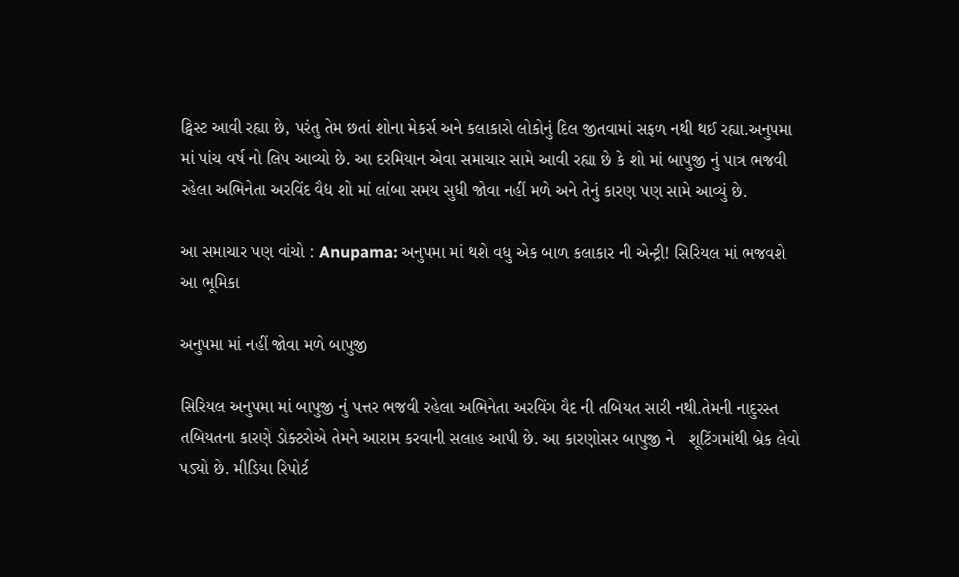ટ્વિસ્ટ આવી રહ્યા છે, પરંતુ તેમ છતાં શોના મેકર્સ અને કલાકારો લોકોનું દિલ જીતવામાં સફળ નથી થઈ રહ્યા.અનુપમા માં પાંચ વર્ષ નો લિપ આવ્યો છે. આ દરમિયાન એવા સમાચાર સામે આવી રહ્યા છે કે શો માં બાપુજી નું પાત્ર ભજવી રહેલા અભિનેતા અરવિંદ વૈદ્ય શો માં લાંબા સમય સુધી જોવા નહીં મળે અને તેનું કારણ પણ સામે આવ્યું છે.

આ સમાચાર પણ વાંચો : Anupama: અનુપમા માં થશે વધુ એક બાળ કલાકાર ની એન્ટ્રી! સિરિયલ માં ભજવશે આ ભૂમિકા

અનુપમા માં નહીં જોવા મળે બાપુજી

સિરિયલ અનુપમા માં બાપુજી નું પત્તર ભજવી રહેલા અભિનેતા અરવિંગ વૈદ ની તબિયત સારી નથી.તેમની નાદુરસ્ત તબિયતના કારણે ડોક્ટરોએ તેમને આરામ કરવાની સલાહ આપી છે. આ કારણોસર બાપુજી ને   શૂટિંગમાંથી બ્રેક લેવો પડ્યો છે. મીડિયા રિપોર્ટ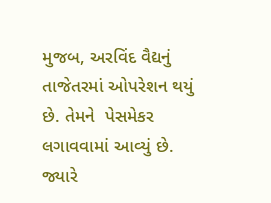મુજબ, અરવિંદ વૈદ્યનું તાજેતરમાં ઓપરેશન થયું છે. તેમને  પેસમેકર લગાવવામાં આવ્યું છે. જ્યારે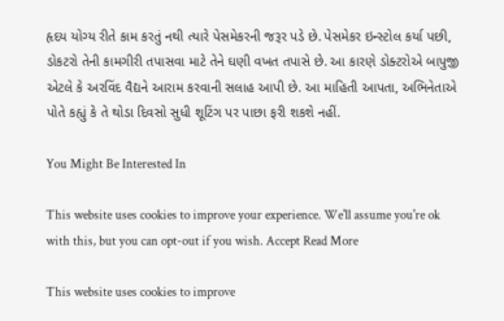હૃદય યોગ્ય રીતે કામ કરતું નથી ત્યારે પેસમેકરની જરૂર પડે છે. પેસમેકર ઇન્સ્ટોલ કર્યા પછી, ડોકટરો તેની કામગીરી તપાસવા માટે તેને ઘણી વખત તપાસે છે. આ કારણે ડોક્ટરોએ બાપુજી એટલે કે અરવિંદ વૈદ્યને આરામ કરવાની સલાહ આપી છે. આ માહિતી આપતા, અભિનેતાએ પોતે કહ્યું કે તે થોડા દિવસો સુધી શૂટિંગ પર પાછા ફરી શકશે નહીં.

You Might Be Interested In

This website uses cookies to improve your experience. We'll assume you're ok with this, but you can opt-out if you wish. Accept Read More

This website uses cookies to improve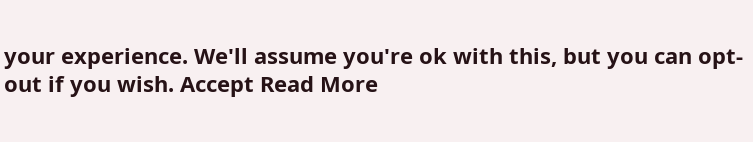your experience. We'll assume you're ok with this, but you can opt-out if you wish. Accept Read More